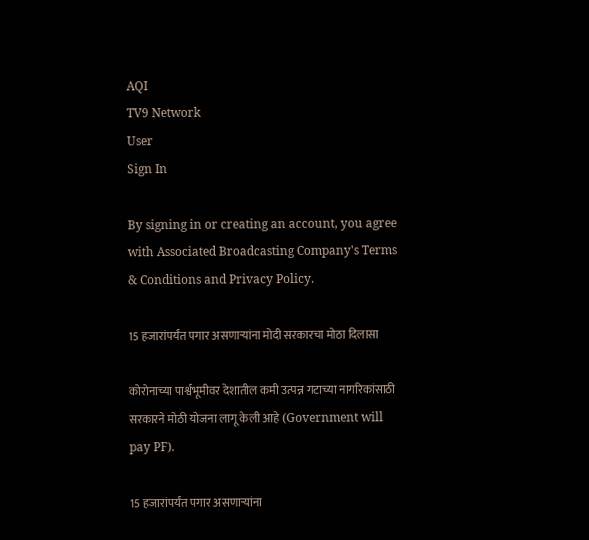AQI
TV9 Network
User
Sign In

By signing in or creating an account, you agree with Associated Broadcasting Company's Terms & Conditions and Privacy Policy.

15 हजारांपर्यंत पगार असणाऱ्यांना मोदी सरकारचा मोठा दिलासा

कोरोनाच्या पार्श्वभूमीवर देशातील कमी उत्पन्न गटाच्या नागरिकांसाठी सरकारने मोठी योजना लागू केली आहे (Government will pay PF).

15 हजारांपर्यंत पगार असणाऱ्यांना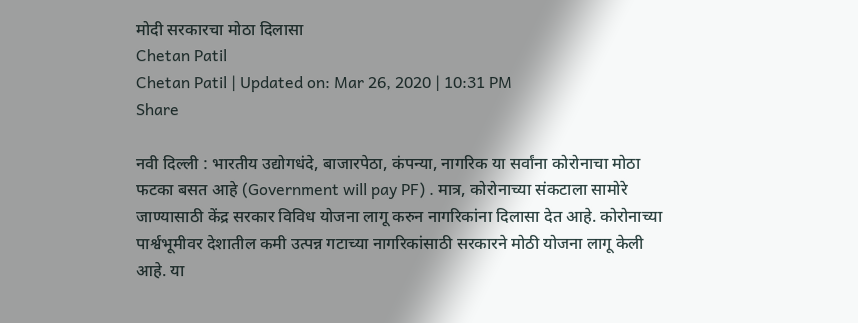मोदी सरकारचा मोठा दिलासा
Chetan Patil
Chetan Patil | Updated on: Mar 26, 2020 | 10:31 PM
Share

नवी दिल्ली : भारतीय उद्योगधंदे, बाजारपेठा, कंपन्या, नागरिक या सर्वांना कोरोनाचा मोठा फटका बसत आहे (Government will pay PF) . मात्र, कोरोनाच्या संकटाला सामोरे जाण्यासाठी केंद्र सरकार विविध योजना लागू करुन नागरिकांना दिलासा देत आहे. कोरोनाच्या पार्श्वभूमीवर देशातील कमी उत्पन्न गटाच्या नागरिकांसाठी सरकारने मोठी योजना लागू केली आहे. या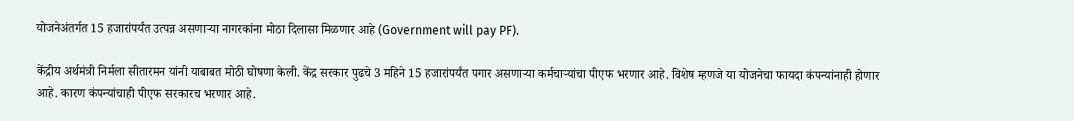योजनेअंतर्गत 15 हजारांपर्यंत उत्पन्न असणाऱ्या नागरकांना मोठा दिलासा मिळणार आहे (Government will pay PF).

केंद्रीय अर्थमंत्री निर्मला सीतारमन यांनी याबाबत मोठी घोषणा केली. केंद्र सरकार पुढचे 3 महिने 15 हजारांपर्यंत पगार असणाऱ्या कर्मचाऱ्यांचा पीएफ भरणार आहे. विशेष म्हणजे या योजनेचा फायदा कंपन्यांनाही होणार आहे. कारण कंपन्यांचाही पीएफ सरकारच भरणार आहे.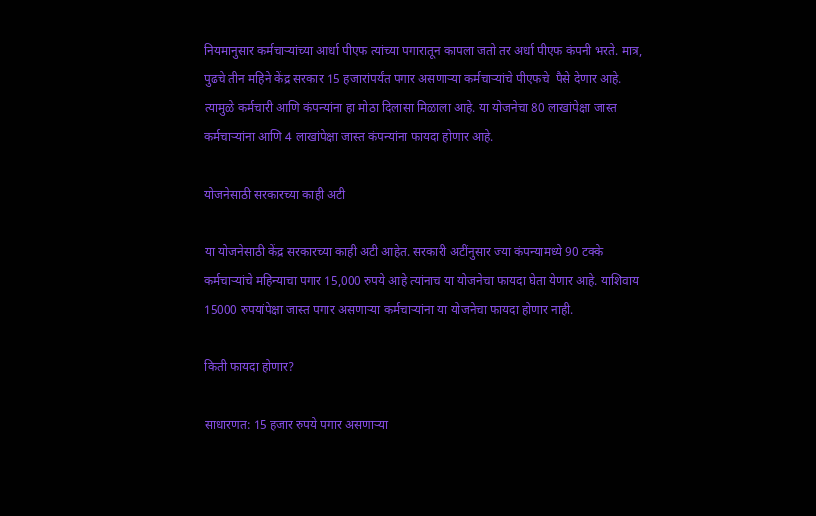नियमानुसार कर्मचाऱ्यांच्या आर्धा पीएफ त्यांच्या पगारातून कापला जतो तर अर्धा पीएफ कंपनी भरते. मात्र, पुढचे तीन महिने केंद्र सरकार 15 हजारांपर्यंत पगार असणाऱ्या कर्मचाऱ्यांचे पीएफचे  पैसे देणार आहे. त्यामुळे कर्मचारी आणि कंपन्यांना हा मोठा दिलासा मिळाला आहे. या योजनेचा 80 लाखांपेक्षा जास्त कर्मचाऱ्यांना आणि 4 लाखांपेक्षा जास्त कंपन्यांना फायदा होणार आहे.

योजनेसाठी सरकारच्या काही अटी

या योजनेसाठी केंद्र सरकारच्या काही अटी आहेत. सरकारी अटींनुसार ज्या कंपन्यामध्ये 90 टक्के कर्मचाऱ्यांचे महिन्याचा पगार 15,000 रुपये आहे त्यांनाच या योजनेचा फायदा घेता येणार आहे. याशिवाय 15000 रुपयांपेक्षा जास्त पगार असणाऱ्या कर्मचाऱ्यांना या योजनेचा फायदा होणार नाही.

किती फायदा होणार?

साधारणत: 15 हजार रुपये पगार असणाऱ्या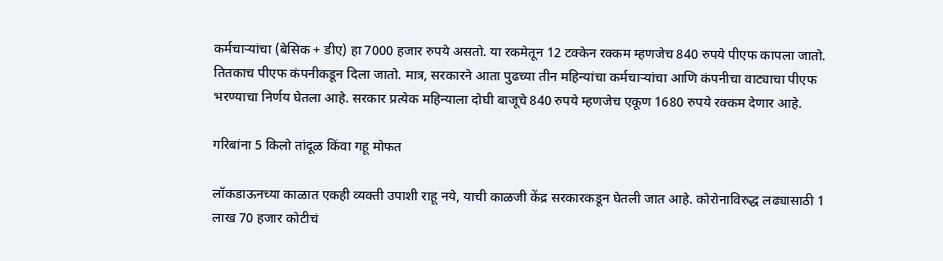कर्मचाऱ्यांचा (बेसिक + डीए) हा 7000 हजार रुपये असतो. या रकमेतून 12 टक्केन रक्कम म्हणजेच 840 रुपये पीएफ कापला जातो. तितकाच पीएफ कंपनीकडून दिला जातो. मात्र, सरकारने आता पुढच्या तीन महिन्यांचा कर्मचाऱ्यांचा आणि कंपनीचा वाट्याचा पीएफ भरण्याचा निर्णय घेतला आहे. सरकार प्रत्येक महिन्याला दोघी बाजूचे 840 रुपये म्हणजेच एकूण 1680 रुपये रक्कम देणार आहे.

गरिबांना 5 किलो तांदूळ किंवा गहू मोफत

लॉकडाऊनच्या काळात एकही व्यक्ती उपाशी राहू नये, याची काळजी केंद्र सरकारकडून घेतली जात आहे. कोरोनाविरुद्ध लढ्यासाठी 1 लाख 70 हजार कोटीचं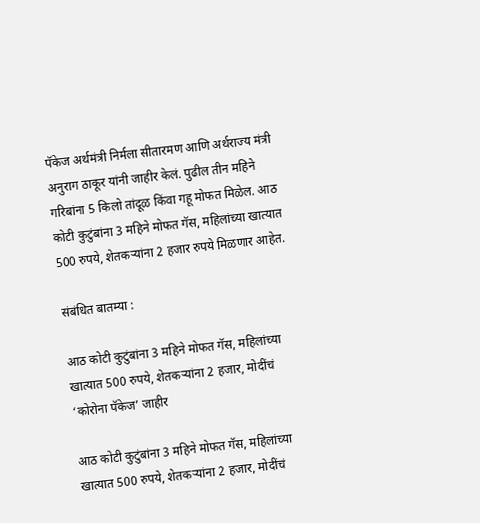पॅकेज अर्थमंत्री निर्मला सीतारमण आणि अर्थराज्य मंत्री अनुराग ठाकूर यांनी जाहीर केलं. पुढील तीन महिने गरिबांना 5 किलो तांदूळ किंवा गहू मोफत मिळेल. आठ कोटी कुटुंबांना 3 महिने मोफत गॅस, महिलांच्या खात्यात 500 रुपये, शेतकऱ्यांना 2 हजार रुपये मिळणार आहेत.

संबंधित बातम्या :

आठ कोटी कुटुंबांना 3 महिने मोफत गॅस, महिलांच्या खात्यात 500 रुपये, शेतकऱ्यांना 2 हजार, मोदींचं ‘कोरोना पॅकेज’ जाहीर

आठ कोटी कुटुंबांना 3 महिने मोफत गॅस, महिलांच्या खात्यात 500 रुपये, शेतकऱ्यांना 2 हजार, मोदींचं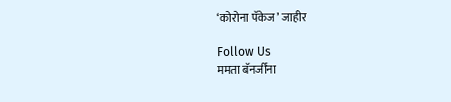‘कोरोना पॅकेज’ जाहीर

Follow Us
ममता बॅनर्जींना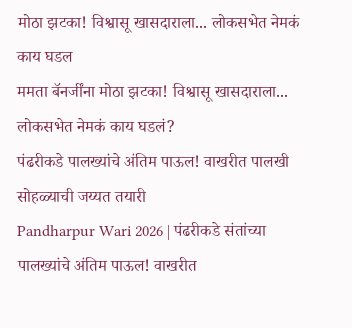मोठा झटका! विश्वासू खासदाराला... लोकसभेत नेमकं काय घडल
ममता बॅनर्जींना मोठा झटका! विश्वासू खासदाराला... लोकसभेत नेमकं काय घडलं?
पंढरीकडे पालख्यांचे अंतिम पाऊल! वाखरीत पालखी सोहळ्याची जय्यत तयारी
Pandharpur Wari 2026 | पंढरीकडे संतांच्या पालख्यांचे अंतिम पाऊल! वाखरीत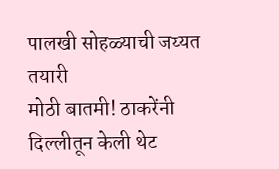पालखी सोहळ्याची जय्यत तयारी
मोठी बातमी! ठाकरेंनी दिल्लीतून केली थेट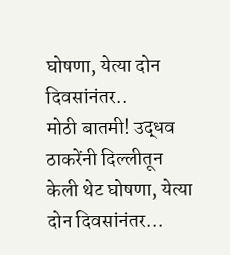घोषणा, येत्या दोन दिवसांनंतर..
मोठी बातमी! उद्धव ठाकरेंनी दिल्लीतून केली थेट घोषणा, येत्या दोन दिवसांनंतर...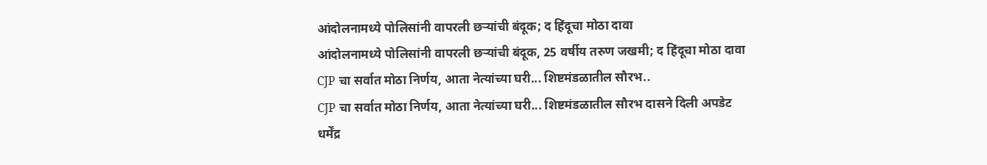आंदोलनामध्ये पोलिसांनी वापरली छऱ्यांची बंदूक; द हिंदूचा मोठा दावा
आंदोलनामध्ये पोलिसांनी वापरली छऱ्यांची बंदूक, 25 वर्षीय तरुण जखमी; द हिंदूचा मोठा दावा
CJP चा सर्वात मोठा निर्णय, आता नेत्यांच्या घरी... शिष्टमंडळातील सौरभ..
CJP चा सर्वात मोठा निर्णय, आता नेत्यांच्या घरी... शिष्टमंडळातील सौरभ दासने दिली अपडेट
धर्मेंद्र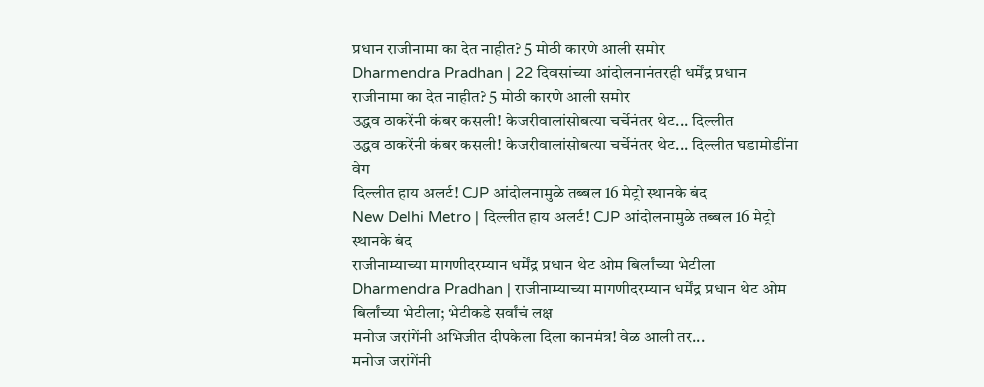प्रधान राजीनामा का देत नाहीत? 5 मोठी कारणे आली समोर
Dharmendra Pradhan | 22 दिवसांच्या आंदोलनानंतरही धर्मेंद्र प्रधान राजीनामा का देत नाहीत? 5 मोठी कारणे आली समोर
उद्धव ठाकरेंनी कंबर कसली! केजरीवालांसोबत्या चर्चेनंतर थेट... दिल्लीत
उद्धव ठाकरेंनी कंबर कसली! केजरीवालांसोबत्या चर्चेनंतर थेट... दिल्लीत घडामोडींना वेग
दिल्लीत हाय अलर्ट! CJP आंदोलनामुळे तब्बल 16 मेट्रो स्थानके बंद
New Delhi Metro | दिल्लीत हाय अलर्ट! CJP आंदोलनामुळे तब्बल 16 मेट्रो स्थानके बंद
राजीनाम्याच्या मागणीदरम्यान धर्मेंद्र प्रधान थेट ओम बिर्लांच्या भेटीला
Dharmendra Pradhan | राजीनाम्याच्या मागणीदरम्यान धर्मेंद्र प्रधान थेट ओम बिर्लांच्या भेटीला; भेटीकडे सर्वांचं लक्ष
मनोज जरांगेंनी अभिजीत दीपकेला दिला कानमंत्र! वेळ आली तर...
मनोज जरांगेंनी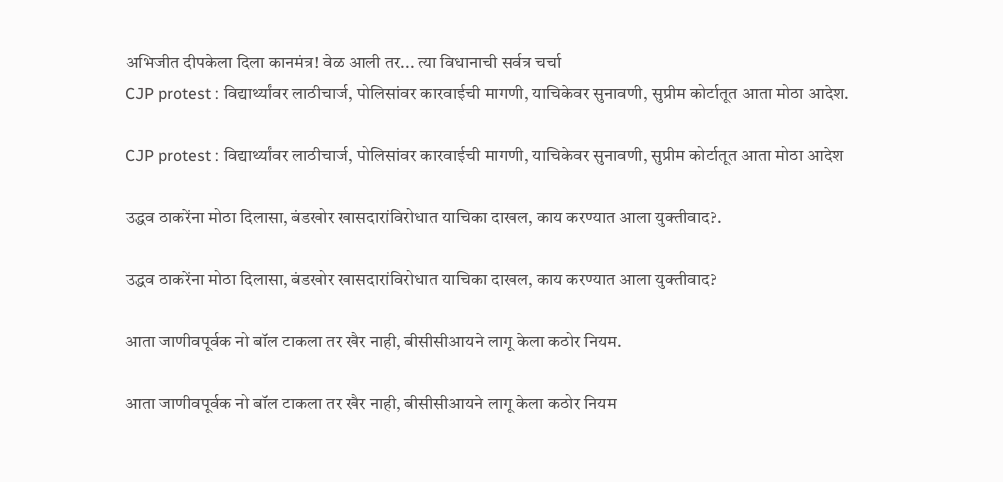अभिजीत दीपकेला दिला कानमंत्र! वेळ आली तर... त्या विधानाची सर्वत्र चर्चा
CJP protest : विद्यार्थ्यांवर लाठीचार्ज, पोलिसांवर कारवाईची मागणी, याचिकेवर सुनावणी, सुप्रीम कोर्टातूत आता मोठा आदेश.

CJP protest : विद्यार्थ्यांवर लाठीचार्ज, पोलिसांवर कारवाईची मागणी, याचिकेवर सुनावणी, सुप्रीम कोर्टातूत आता मोठा आदेश

उद्धव ठाकरेंना मोठा दिलासा, बंडखोर खासदारांविरोधात याचिका दाखल, काय करण्यात आला युक्तीवाद?.

उद्धव ठाकरेंना मोठा दिलासा, बंडखोर खासदारांविरोधात याचिका दाखल, काय करण्यात आला युक्तीवाद?

आता जाणीवपूर्वक नो बॉल टाकला तर खैर नाही, बीसीसीआयने लागू केला कठोर नियम.

आता जाणीवपूर्वक नो बॉल टाकला तर खैर नाही, बीसीसीआयने लागू केला कठोर नियम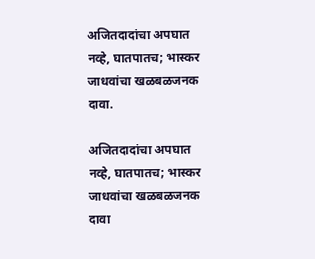अजितदादांचा अपघात नव्हे, घातपातच; भास्कर जाधवांचा खळबळजनक दावा.

अजितदादांचा अपघात नव्हे, घातपातच; भास्कर जाधवांचा खळबळजनक दावा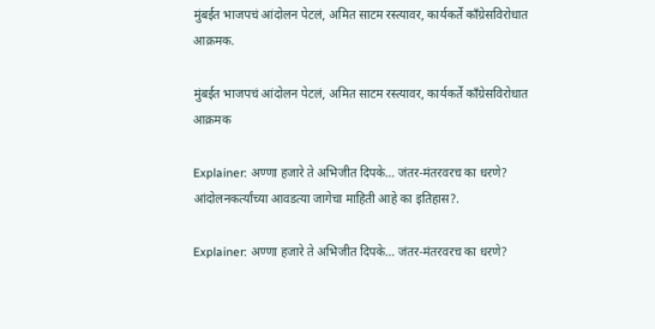मुंबईत भाजपचं आंदोलन पेटलं, अमित साटम रस्त्यावर, कार्यकर्ते काँग्रेसविरोधात आक्रमक.

मुंबईत भाजपचं आंदोलन पेटलं, अमित साटम रस्त्यावर, कार्यकर्ते काँग्रेसविरोधात आक्रमक

Explainer: अण्णा हजारे ते अभिजीत दिपके… जंतर-मंतरवरच का धरणे? आंदोलनकर्त्यांच्या आवडत्या जागेचा माहिती आहे का इतिहास?.

Explainer: अण्णा हजारे ते अभिजीत दिपके… जंतर-मंतरवरच का धरणे?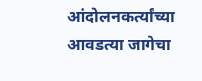आंदोलनकर्त्यांच्या आवडत्या जागेचा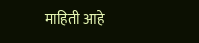माहिती आहे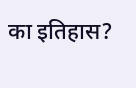का इतिहास?